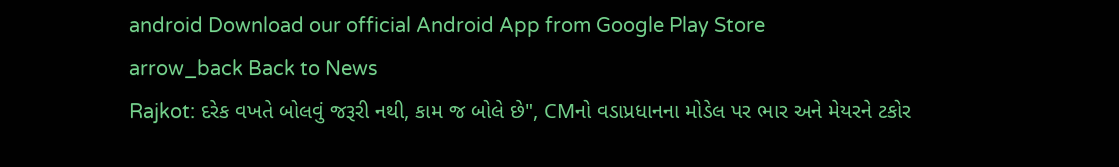android Download our official Android App from Google Play Store
arrow_back Back to News
Rajkot: દરેક વખતે બોલવું જરૂરી નથી, કામ જ બોલે છે", CMનો વડાપ્રધાનના મોડેલ પર ભાર અને મેયરને ટકોર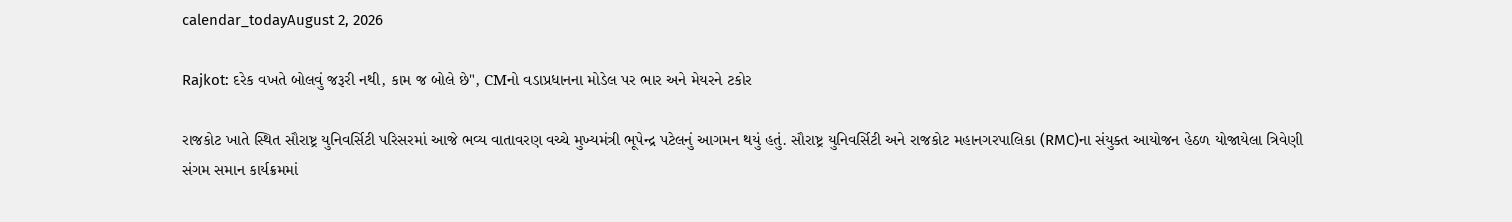calendar_todayAugust 2, 2026

Rajkot: દરેક વખતે બોલવું જરૂરી નથી, કામ જ બોલે છે", CMનો વડાપ્રધાનના મોડેલ પર ભાર અને મેયરને ટકોર

રાજકોટ ખાતે સ્થિત સૌરાષ્ટ્ર યુનિવર્સિટી પરિસરમાં આજે ભવ્ય વાતાવરણ વચ્ચે મુખ્યમંત્રી ભૂપેન્દ્ર પટેલનું આગમન થયું હતું. સૌરાષ્ટ્ર યુનિવર્સિટી અને રાજકોટ મહાનગરપાલિકા (RMC)ના સંયુક્ત આયોજન હેઠળ યોજાયેલા ત્રિવેણી સંગમ સમાન કાર્યક્રમમાં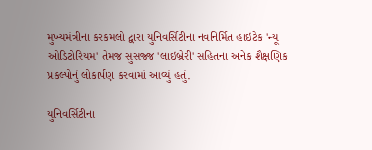મુખ્યમંત્રીના કરકમલો દ્વારા યુનિવર્સિટીના નવનિર્મિત હાઇટેક 'ન્યૂ ઓડિટોરિયમ' તેમજ સુસજ્જ 'લાઇબ્રેરી' સહિતના અનેક શૈક્ષણિક પ્રકલ્પોનું લોકાર્પણ કરવામાં આવ્યું હતું.

યુનિવર્સિટીના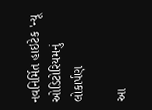નવનિર્મિત હાઇટેક 'ન્યૂ ઓડિટોરિયમનું લોકાર્પણ

આ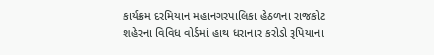કાર્યક્રમ દરમિયાન મહાનગરપાલિકા હેઠળના રાજકોટ શહેરના વિવિધ વોર્ડમાં હાથ ધરાનાર કરોડો રૂપિયાના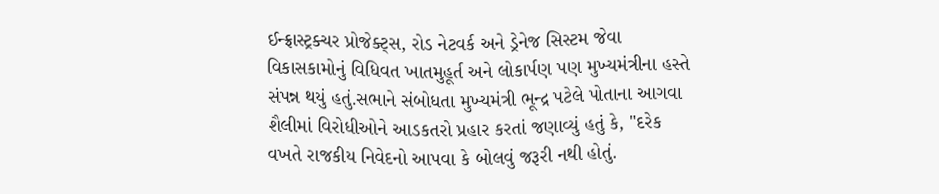ઈન્ફ્રાસ્ટ્રક્ચર પ્રોજેક્ટ્સ, રોડ નેટવર્ક અને ડ્રેનેજ સિસ્ટમ જેવા વિકાસકામોનું વિધિવત ખાતમુહૂર્ત અને લોકાર્પણ પણ મુખ્યમંત્રીના હસ્તે સંપન્ન થયું હતું.સભાને સંબોધતા મુખ્યમંત્રી ભૂન્દ્ર પટેલે પોતાના આગવા શૈલીમાં વિરોધીઓને આડકતરો પ્રહાર કરતાં જણાવ્યું હતું કે, "દરેક વખતે રાજકીય નિવેદનો આપવા કે બોલવું જરૂરી નથી હોતું.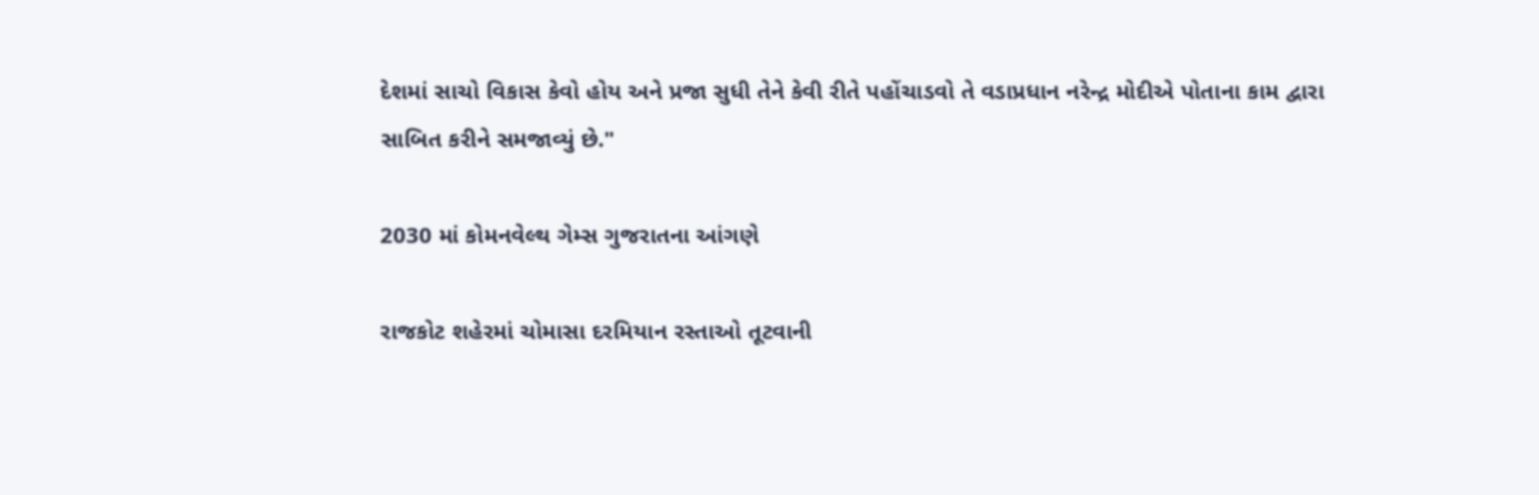દેશમાં સાચો વિકાસ કેવો હોય અને પ્રજા સુધી તેને કેવી રીતે પહોંચાડવો તે વડાપ્રધાન નરેન્દ્ર મોદીએ પોતાના કામ દ્વારા સાબિત કરીને સમજાવ્યું છે."

2030 માં કોમનવેલ્થ ગેમ્સ ગુજરાતના આંગણે

રાજકોટ શહેરમાં ચોમાસા દરમિયાન રસ્તાઓ તૂટવાની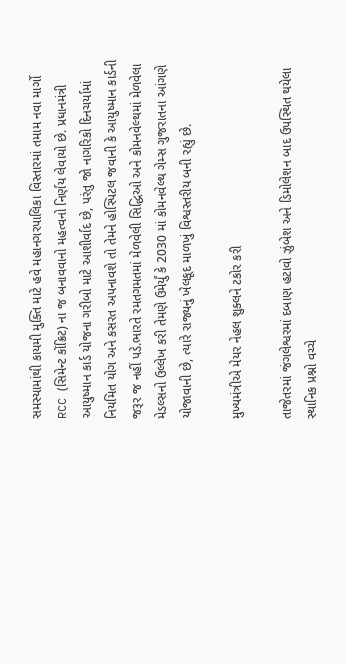સમસ્યામાંથી કાયમી મુક્તિ માટે હવે મહાનગરપાલિકા વિસ્તારમાં તમામ નવા માર્ગો RCC (સિમેન્ટ કોંક્રિટ) ના જ બનાવવાનો મહત્વનો નિર્ણય લેવાયો છે. પ્રધાનમંત્રી આયુષ્માન કાર્ડ યોજના ગરીબો માટે આશીર્વાદ છે, પરંતુ જો નાગરિકો દિનચર્યામાં નિયમિત યોગ અને કસરત અપનાવશે તો તેમને હોસ્પિટલ જવાની કે આયુષ્માન કાર્ડની જરૂર જ નહીં પડે.ભારતે રમતગમતમાં મેળવેલી સિદ્ધિઓ અને કોમનવેલ્થમાં મેળવેલા મેડલ્સનો ઉલ્લેખ કરી તેમણે ઉમેર્યું કે 2030 માં કોમનવેલ્થ ગેમ્સ ગુજરાતના આંગણે યોજાવાની છે, ત્યારે રાજ્યનું ખેલકૂદ માળખું વિશ્વસ્તરીય બની રહ્યું છે.

મુખ્યમંત્રીએ મેયર નેહલ શુક્લને ટકોર કરી

તાજેતરમાં જંગલેશ્વરમાં દબાણ હટાવો ઝુંબેશ અને ડિમોલેશન બાદ ઉપસ્થિત થયેલા સ્થાનિક પ્રશ્નો વચ્ચે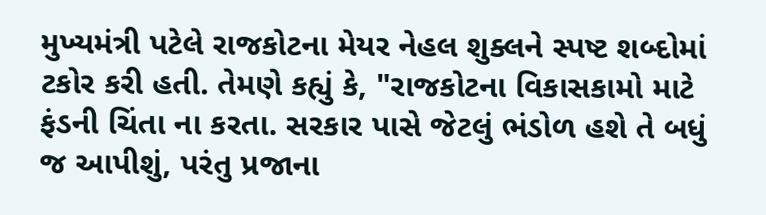મુખ્યમંત્રી પટેલે રાજકોટના મેયર નેહલ શુક્લને સ્પષ્ટ શબ્દોમાં ટકોર કરી હતી. તેમણે કહ્યું કે, "રાજકોટના વિકાસકામો માટે ફંડની ચિંતા ના કરતા. સરકાર પાસે જેટલું ભંડોળ હશે તે બધું જ આપીશું, પરંતુ પ્રજાના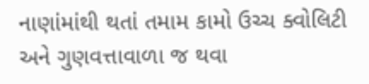નાણાંમાંથી થતાં તમામ કામો ઉચ્ચ ક્વોલિટી અને ગુણવત્તાવાળા જ થવા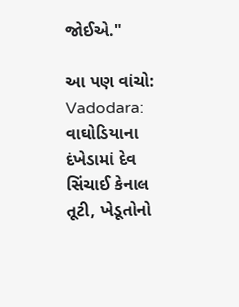જોઈએ."

આ પણ વાંચો: Vadodara: વાઘોડિયાના દંખેડામાં દેવ સિંચાઈ કેનાલ તૂટી, ખેડૂતોનો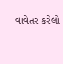વાવેતર કરેલો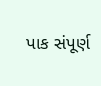પાક સંપૂર્ણ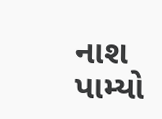નાશ પામ્યો